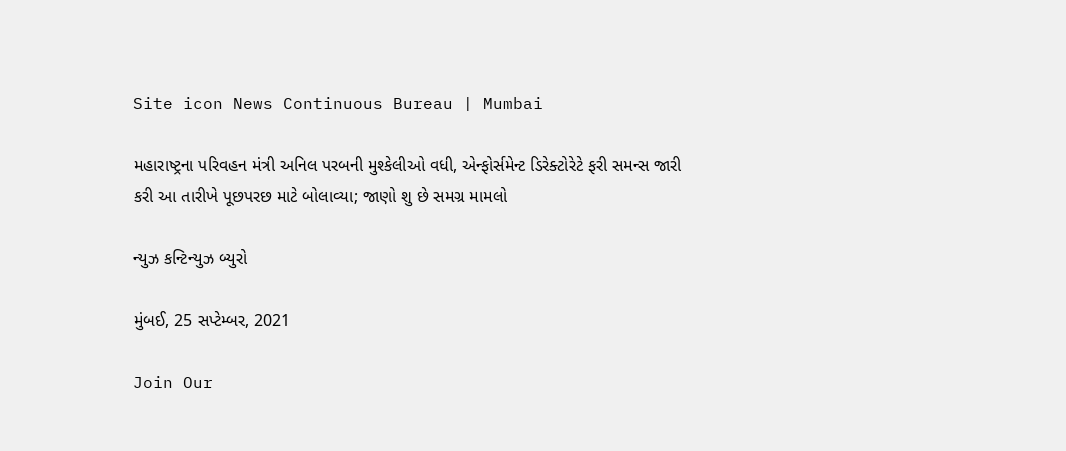Site icon News Continuous Bureau | Mumbai

મહારાષ્ટ્રના પરિવહન મંત્રી અનિલ પરબની મુશ્કેલીઓ વધી, એન્ફોર્સમેન્ટ ડિરેક્ટોરેટે ફરી સમન્સ જારી કરી આ તારીખે પૂછપરછ માટે બોલાવ્યા; જાણો શુ છે સમગ્ર મામલો

ન્યુઝ કન્ટિન્યુઝ બ્યુરો

મુંબઈ, 25 સપ્ટેમ્બર, 2021

Join Our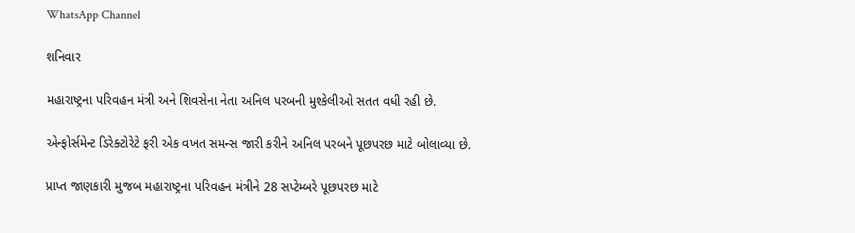WhatsApp Channel

શનિવાર

મહારાષ્ટ્રના પરિવહન મંત્રી અને શિવસેના નેતા અનિલ પરબની મુશ્કેલીઓ સતત વધી રહી છે.

એન્ફોર્સમેન્ટ ડિરેક્ટોરેટે ફરી એક વખત સમન્સ જારી કરીને અનિલ પરબને પૂછપરછ માટે બોલાવ્યા છે.

પ્રાપ્ત જાણકારી મુજબ મહારાષ્ટ્રના પરિવહન મંત્રીને 28 સપ્ટેમ્બરે પૂછપરછ માટે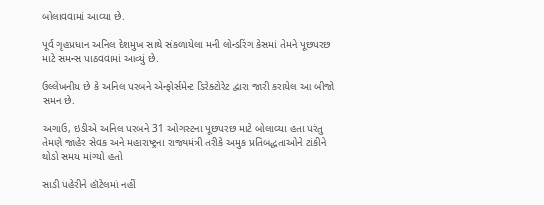બોલાવવામાં આવ્યા છે.

પૂર્વ ગૃહપ્રધાન અનિલ દેશમુખ સાથે સંકળાયેલા મની લોન્ડરિંગ કેસમાં તેમને પૂછપરછ માટે સમન્સ પાઠવવામાં આવ્યું છે.

ઉલ્લેખનીય છે કે અનિલ પરબને એન્ફોર્સમેન્ટ ડિરેક્ટોરેટ દ્વારા જારી કરાયેલ આ બીજો સમન છે.

અગાઉ, ઇડીએ અનિલ પરબને 31 ઓગસ્ટના પૂછપરછ માટે બોલાવ્યા હતા પરંતુ તેમણે જાહેર સેવક અને મહારાષ્ટ્રના રાજ્યમંત્રી તરીકે અમુક પ્રતિબદ્ધતાઓને ટાંકીને થોડો સમય માંગ્યો હતો

સાડી પહેરીને હૉટેલમાં નહીં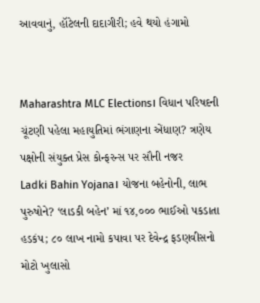આવવાનું, હૉટેલની દાદાગીરી; હવે થયો હંગામો


Maharashtra MLC Elections। વિધાન પરિષદની ચૂંટણી પહેલા મહાયુતિમાં ભંગાણના એંધાણ? ત્રણેય પક્ષોની સંયુક્ત પ્રેસ કોન્ફરન્સ પર સૌની નજર
Ladki Bahin Yojana। યોજના બહેનોની, લાભ પુરુષોને? ‘લાડકી બહેન’ માં ૧૪,૦૦૦ ભાઈઓ પકડાતા હડકંપ; ૮૦ લાખ નામો કપાવા પર દેવેન્દ્ર ફડણવીસનો મોટો ખુલાસો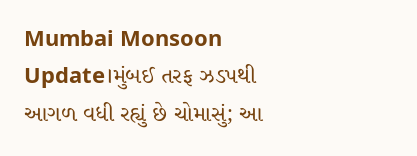Mumbai Monsoon Update।મુંબઈ તરફ ઝડપથી આગળ વધી રહ્યું છે ચોમાસું; આ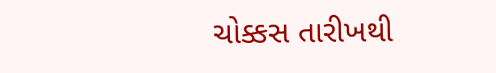ચોક્કસ તારીખથી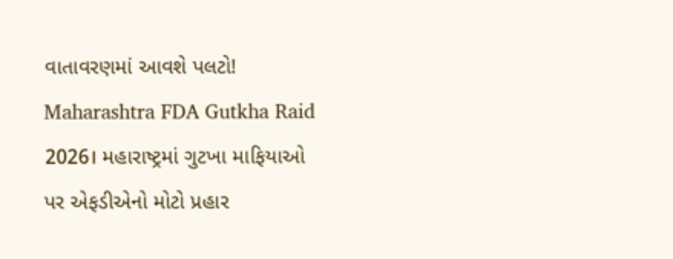વાતાવરણમાં આવશે પલટો!
Maharashtra FDA Gutkha Raid 2026। મહારાષ્ટ્રમાં ગુટખા માફિયાઓ પર એફડીએનો મોટો પ્રહાર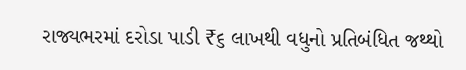રાજ્યભરમાં દરોડા પાડી ₹૬ લાખથી વધુનો પ્રતિબંધિત જથ્થો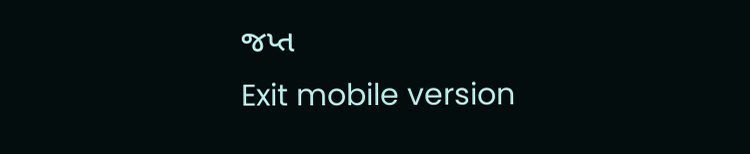જપ્ત
Exit mobile version